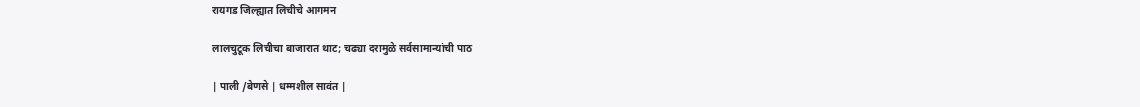रायगड जिल्ह्यात लिचीचे आगमन

लालचुटूक लिचीचा बाजारात थाट; चढ्या दरामुळे सर्वसामान्यांची पाठ

| पाली /बेणसे | धम्मशील सावंत |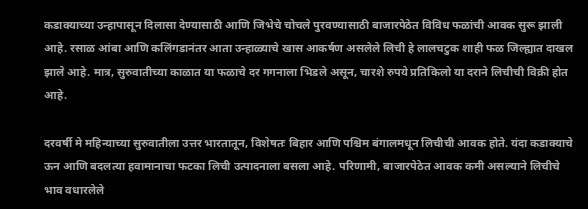कडाक्याच्या उन्हापासून दिलासा देण्यासाठी आणि जिभेचे चोचले पुरवण्यासाठी बाजारपेठेत विविध फळांची आवक सुरू झाली आहे. रसाळ आंबा आणि कलिंगडानंतर आता उन्हाळ्याचे खास आकर्षण असलेले लिची हे लालचटुक शाही फळ जिल्ह्यात दाखल झाले आहे. मात्र, सुरुवातीच्या काळात या फळाचे दर गगनाला भिडले असून, चारशे रुपये प्रतिकिलो या दराने लिचीची विक्री होत आहे.

दरवर्षी मे महिन्याच्या सुरुवातीला उत्तर भारतातून, विशेषतः बिहार आणि पश्चिम बंगालमधून लिचीची आवक होते. यंदा कडाक्याचे ऊन आणि बदलत्या हवामानाचा फटका लिची उत्पादनाला बसला आहे. परिणामी, बाजारपेठेत आवक कमी असल्याने लिचीचे भाव वधारलेले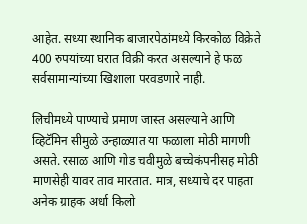आहेत. सध्या स्थानिक बाजारपेठांमध्ये किरकोळ विक्रेते 400 रुपयांच्या घरात विक्री करत असल्याने हे फळ सर्वसामान्यांच्या खिशाला परवडणारे नाही.

लिचीमध्ये पाण्याचे प्रमाण जास्त असल्याने आणि व्हिटॅमिन सीमुळे उन्हाळ्यात या फळाला मोठी मागणी असते. रसाळ आणि गोड चवीमुळे बच्चेकंपनीसह मोठी माणसेही यावर ताव मारतात. मात्र, सध्याचे दर पाहता अनेक ग्राहक अर्धा किलो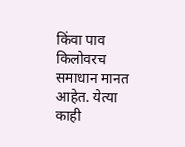किंवा पाव किलोवरच समाधान मानत आहेत. येत्या काही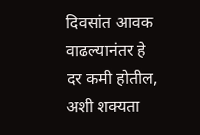दिवसांत आवक वाढल्यानंतर हे दर कमी होतील, अशी शक्यता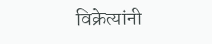विक्रेत्यांनी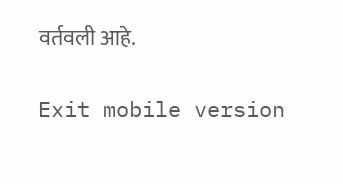वर्तवली आहे.

Exit mobile version